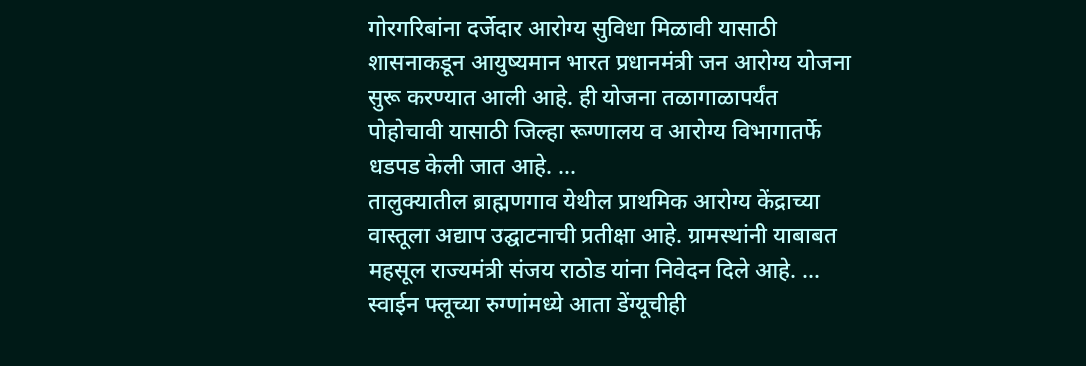गोरगरिबांना दर्जेदार आरोग्य सुविधा मिळावी यासाठी शासनाकडून आयुष्यमान भारत प्रधानमंत्री जन आरोग्य योजना सुरू करण्यात आली आहे. ही योजना तळागाळापर्यंत पोहोचावी यासाठी जिल्हा रूग्णालय व आरोग्य विभागातर्फे धडपड केली जात आहे. ...
तालुक्यातील ब्राह्मणगाव येथील प्राथमिक आरोग्य केंद्राच्या वास्तूला अद्याप उद्घाटनाची प्रतीक्षा आहे. ग्रामस्थांनी याबाबत महसूल राज्यमंत्री संजय राठोड यांना निवेदन दिले आहे. ...
स्वाईन फ्लूच्या रुग्णांमध्ये आता डेंग्यूचीही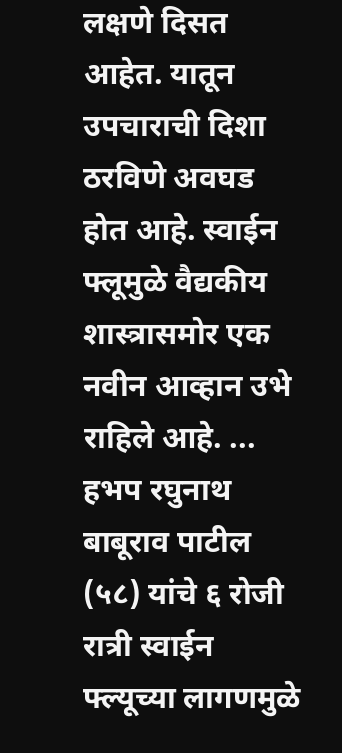लक्षणे दिसत आहेत. यातून उपचाराची दिशा ठरविणे अवघड होत आहे. स्वाईन फ्लूमुळे वैद्यकीय शास्त्रासमोर एक नवीन आव्हान उभे राहिले आहे. ...
हभप रघुनाथ बाबूराव पाटील (५८) यांचे ६ रोजी रात्री स्वाईन फ्ल्यूच्या लागणमुळे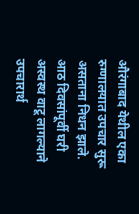औरंगाबाद येथील एका रुग्णालयात उपचार सुरू असताना निधन झाले. आठ दिवसांपूर्वी घरी अस्वस्थ वाटू लागल्याने उपचारार्थ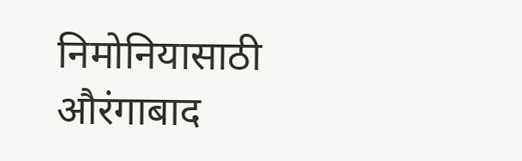निमोनियासाठी औरंगाबाद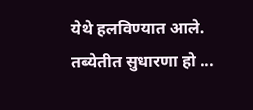येथे हलविण्यात आले. तब्येतीत सुधारणा हो ...